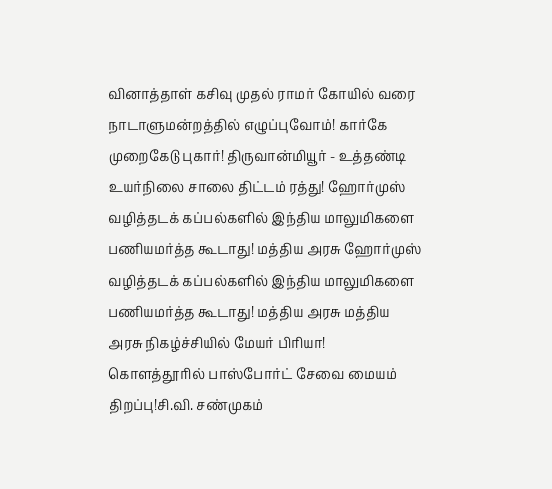வினாத்தாள் கசிவு முதல் ராமர் கோயில் வரை நாடாளுமன்றத்தில் எழுப்புவோம்! கார்கே முறைகேடு புகார்! திருவான்மியூர் - உத்தண்டி உயர்நிலை சாலை திட்டம் ரத்து! ஹோர்முஸ் வழித்தடக் கப்பல்களில் இந்திய மாலுமிகளை பணியமர்த்த கூடாது! மத்திய அரசு ஹோர்முஸ் வழித்தடக் கப்பல்களில் இந்திய மாலுமிகளை பணியமர்த்த கூடாது! மத்திய அரசு மத்திய அரசு நிகழ்ச்சியில் மேயர் பிரியா! கொளத்தூரில் பாஸ்போர்ட் சேவை மையம் திறப்பு!சி.வி. சண்முகம்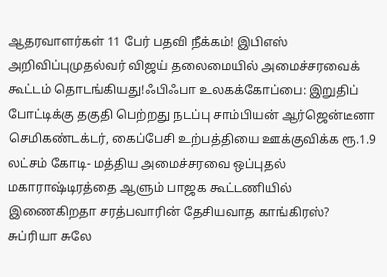ஆதரவாளர்கள் 11 பேர் பதவி நீக்கம்! இபிஎஸ் அறிவிப்புமுதல்வர் விஜய் தலைமையில் அமைச்சரவைக் கூட்டம் தொடங்கியது!ஃபிஃபா உலகக்கோப்பை: இறுதிப் போட்டிக்கு தகுதி பெற்றது நடப்பு சாம்பியன் ஆர்ஜென்டீனா செமிகண்டக்டர், கைப்பேசி உற்பத்தியை ஊக்குவிக்க ரூ.1.9 லட்சம் கோடி- மத்திய அமைச்சரவை ஒப்புதல் மகாராஷ்டிரத்தை ஆளும் பாஜக கூட்டணியில் இணைகிறதா சரத்பவாரின் தேசியவாத காங்கிரஸ்? சுப்ரியா சுலே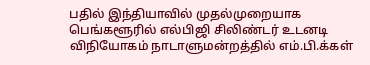பதில் இந்தியாவில் முதல்முறையாக பெங்களூரில் எல்பிஜி சிலிண்டர் உடனடி விநியோகம் நாடாளுமன்றத்தில் எம்.பி.க்கள்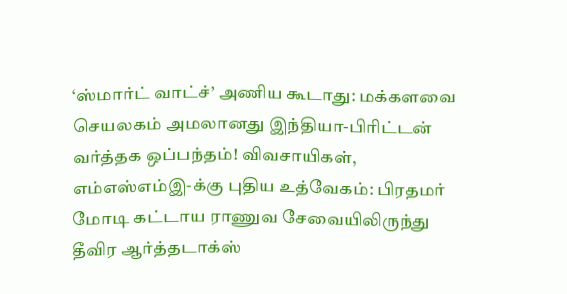‘ஸ்மார்ட் வாட்ச்’ அணிய கூடாது: மக்களவை செயலகம் அமலானது இந்தியா-பிரிட்டன் வர்த்தக ஒப்பந்தம்! விவசாயிகள், எம்எஸ்எம்இ-க்கு புதிய உத்வேகம்: பிரதமர் மோடி கட்டாய ராணுவ சேவையிலிருந்து தீவிர ஆர்த்தடாக்ஸ்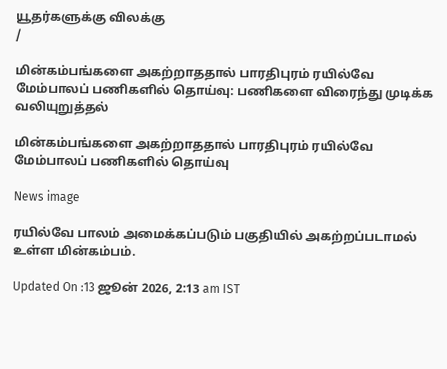யூதர்களுக்கு விலக்கு
/

மின்கம்பங்களை அகற்றாததால் பாரதிபுரம் ரயில்வே மேம்பாலப் பணிகளில் தொய்வு: பணிகளை விரைந்து முடிக்க வலியுறுத்தல்

மின்கம்பங்களை அகற்றாததால் பாரதிபுரம் ரயில்வே மேம்பாலப் பணிகளில் தொய்வு

News image

ரயில்வே பாலம் அமைக்கப்படும் பகுதியில் அகற்றப்படாமல் உள்ள மின்கம்பம்.

Updated On :13 ஜூன் 2026, 2:13 am IST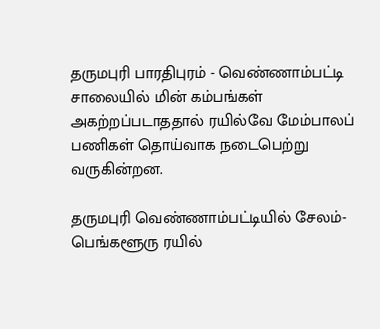தருமபுரி பாரதிபுரம் - வெண்ணாம்பட்டி சாலையில் மின் கம்பங்கள் அகற்றப்படாததால் ரயில்வே மேம்பாலப் பணிகள் தொய்வாக நடைபெற்று வருகின்றன.

தருமபுரி வெண்ணாம்பட்டியில் சேலம்- பெங்களூரு ரயில்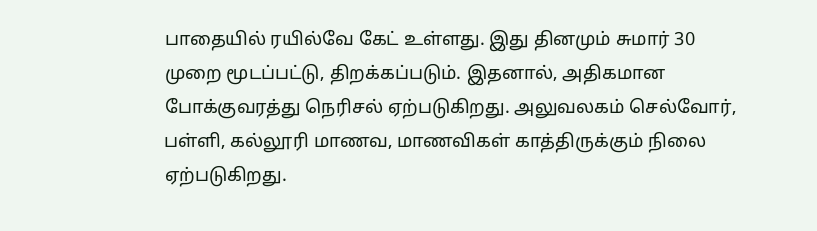பாதையில் ரயில்வே கேட் உள்ளது. இது தினமும் சுமார் 30 முறை மூடப்பட்டு, திறக்கப்படும். இதனால், அதிகமான போக்குவரத்து நெரிசல் ஏற்படுகிறது. அலுவலகம் செல்வோர், பள்ளி, கல்லூரி மாணவ, மாணவிகள் காத்திருக்கும் நிலை ஏற்படுகிறது.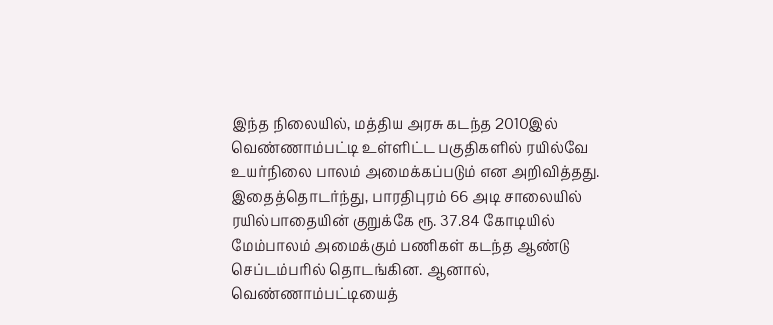இந்த நிலையில், மத்திய அரசு கடந்த 2010இல் வெண்ணாம்பட்டி உள்ளிட்ட பகுதிகளில் ரயில்வே உயர்நிலை பாலம் அமைக்கப்படும் என அறிவித்தது. இதைத்தொடர்ந்து, பாரதிபுரம் 66 அடி சாலையில் ரயில்பாதையின் குறுக்கே ரூ. 37.84 கோடியில் மேம்பாலம் அமைக்கும் பணிகள் கடந்த ஆண்டு செப்டம்பரில் தொடங்கின. ஆனால், வெண்ணாம்பட்டியைத்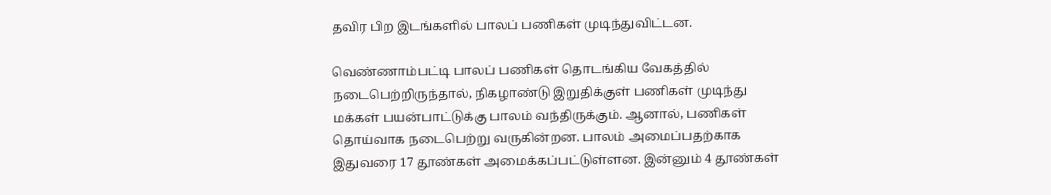தவிர பிற இடங்களில் பாலப் பணிகள் முடிந்துவிட்டன.

வெண்ணாம்பட்டி பாலப் பணிகள் தொடங்கிய வேகத்தில் நடைபெற்றிருந்தால், நிகழாண்டு இறுதிக்குள் பணிகள் முடிந்து மக்கள் பயன்பாட்டுக்கு பாலம் வந்திருக்கும். ஆனால், பணிகள் தொய்வாக நடைபெற்று வருகின்றன. பாலம் அமைப்பதற்காக இதுவரை 17 தூண்கள் அமைக்கப்பட்டுள்ளன. இன்னும் 4 தூண்கள்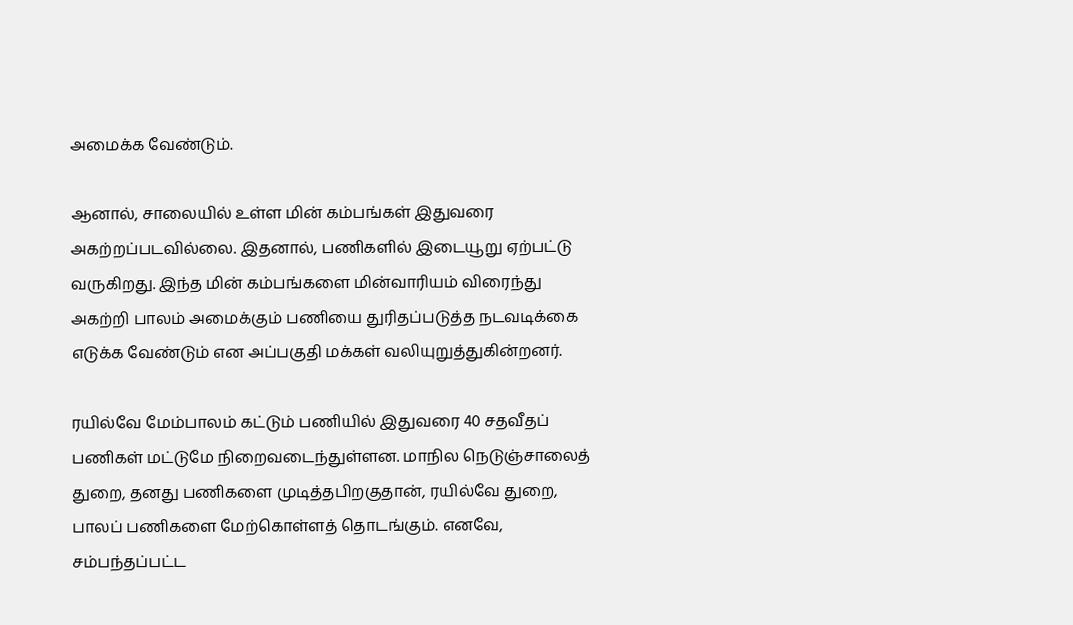அமைக்க வேண்டும்.

ஆனால், சாலையில் உள்ள மின் கம்பங்கள் இதுவரை அகற்றப்படவில்லை. இதனால், பணிகளில் இடையூறு ஏற்பட்டு வருகிறது. இந்த மின் கம்பங்களை மின்வாரியம் விரைந்து அகற்றி பாலம் அமைக்கும் பணியை துரிதப்படுத்த நடவடிக்கை எடுக்க வேண்டும் என அப்பகுதி மக்கள் வலியுறுத்துகின்றனர்.

ரயில்வே மேம்பாலம் கட்டும் பணியில் இதுவரை 40 சதவீதப் பணிகள் மட்டுமே நிறைவடைந்துள்ளன. மாநில நெடுஞ்சாலைத் துறை, தனது பணிகளை முடித்தபிறகுதான், ரயில்வே துறை, பாலப் பணிகளை மேற்கொள்ளத் தொடங்கும். எனவே, சம்பந்தப்பட்ட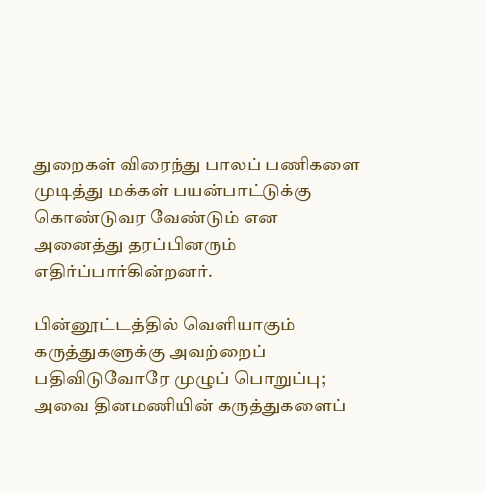துறைகள் விரைந்து பாலப் பணிகளை முடித்து மக்கள் பயன்பாட்டுக்கு கொண்டுவர வேண்டும் என அனைத்து தரப்பினரும் எதிர்ப்பார்கின்றனர்.

பின்னூட்டத்தில் வெளியாகும் கருத்துகளுக்கு அவற்றைப் பதிவிடுவோரே முழுப் பொறுப்பு; அவை தினமணியின் கருத்துகளைப்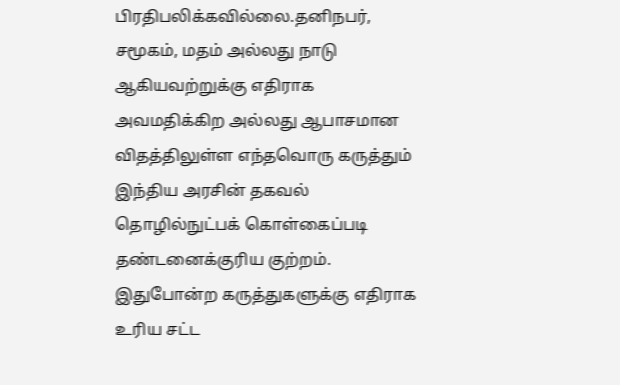பிரதிபலிக்கவில்லை.தனிநபர், சமூகம், மதம் அல்லது நாடு ஆகியவற்றுக்கு எதிராக அவமதிக்கிற அல்லது ஆபாசமான விதத்திலுள்ள எந்தவொரு கருத்தும் இந்திய அரசின் தகவல் தொழில்நுட்பக் கொள்கைப்படி தண்டனைக்குரிய குற்றம். இதுபோன்ற கருத்துகளுக்கு எதிராக உரிய சட்ட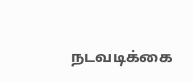நடவடிக்கை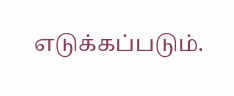எடுக்கப்படும்.